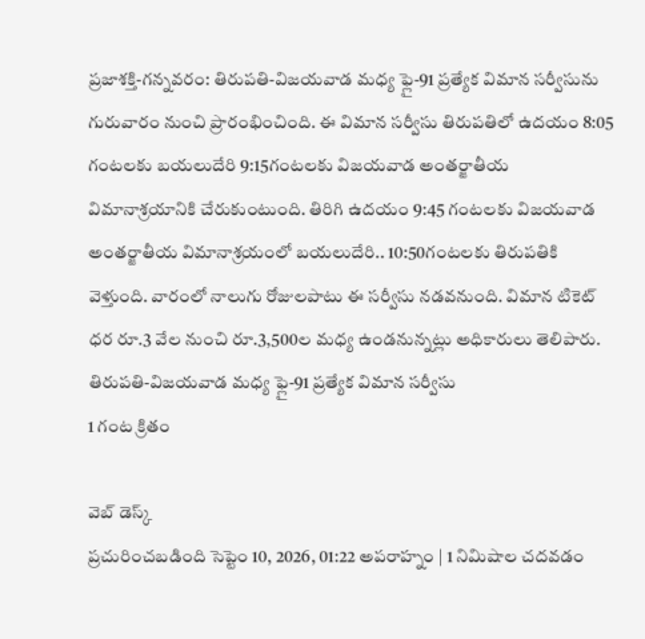ప్రజాశక్తి-గన్నవరం: తిరుపతి-విజయవాడ మధ్య ఫ్లై-91 ప్రత్యేక విమాన సర్వీసును గురువారం నుంచి ప్రారంభించింది. ఈ విమాన సర్వీసు తిరుపతిలో ఉదయం 8:05 గంటలకు బయలుదేరి 9:15గంటలకు విజయవాడ అంతర్జాతీయ విమానాశ్రయానికి చేరుకుంటుంది. తిరిగి ఉదయం 9:45 గంటలకు విజయవాడ అంతర్జాతీయ విమానాశ్రయంలో బయలుదేరి.. 10:50గంటలకు తిరుపతికి వెళ్తుంది. వారంలో నాలుగు రోజులపాటు ఈ సర్వీసు నడవనుంది. విమాన టికెట్ ధర రూ.3 వేల నుంచి రూ.3,500ల మధ్య ఉండనున్నట్లు అధికారులు తెలిపారు.
తిరుపతి-విజయవాడ మధ్య ఫ్లై-91 ప్రత్యేక విమాన సర్వీసు
1 గంట క్రితం

వెబ్ డెస్క్
ప్రచురించబడింది సెప్టెం 10, 2026, 01:22 అపరాహ్నం | 1 నిమిషాల చదవడం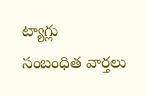ట్యాగ్లు
సంబంధిత వార్తలు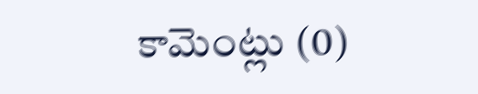కామెంట్లు (0)